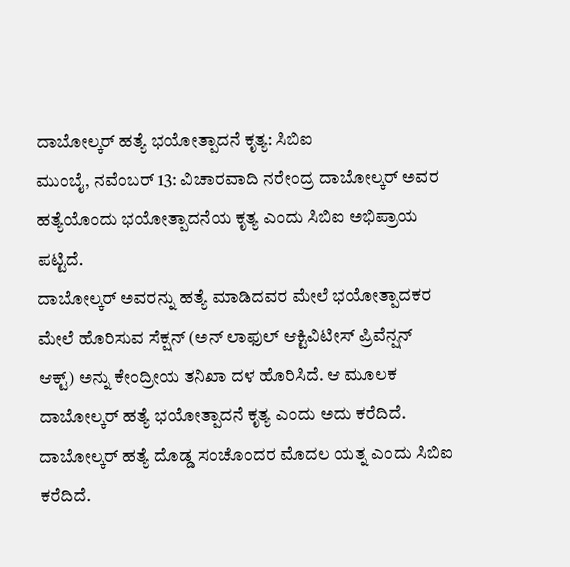ದಾಬೋಲ್ಕರ್ ಹತ್ಯೆ ಭಯೋತ್ಪಾದನೆ ಕೃತ್ಯ: ಸಿಬಿಐ
ಮುಂಬೈ, ನವೆಂಬರ್ 13: ವಿಚಾರವಾದಿ ನರೇಂದ್ರ ದಾಬೋಲ್ಕರ್ ಅವರ ಹತ್ಯೆಯೊಂದು ಭಯೋತ್ಪಾದನೆಯ ಕೃತ್ಯ ಎಂದು ಸಿಬಿಐ ಅಭಿಪ್ರಾಯ ಪಟ್ಟಿದೆ.
ದಾಬೋಲ್ಕರ್ ಅವರನ್ನು ಹತ್ಯೆ ಮಾಡಿದವರ ಮೇಲೆ ಭಯೋತ್ಪಾದಕರ ಮೇಲೆ ಹೊರಿಸುವ ಸೆಕ್ಷನ್ (ಅನ್ ಲಾಫುಲ್ ಆಕ್ಟಿವಿಟೀಸ್ ಪ್ರಿವೆನ್ಷನ್ ಆಕ್ಟ್) ಅನ್ನು ಕೇಂದ್ರೀಯ ತನಿಖಾ ದಳ ಹೊರಿಸಿದೆ. ಆ ಮೂಲಕ ದಾಬೋಲ್ಕರ್ ಹತ್ಯೆ ಭಯೋತ್ಪಾದನೆ ಕೃತ್ಯ ಎಂದು ಅದು ಕರೆದಿದೆ.
ದಾಬೋಲ್ಕರ್ ಹತ್ಯೆ ದೊಡ್ಡ ಸಂಚೊಂದರ ಮೊದಲ ಯತ್ನ ಎಂದು ಸಿಬಿಐ ಕರೆದಿದೆ.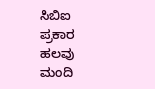ಸಿಬಿಐ ಪ್ರಕಾರ ಹಲವು ಮಂದಿ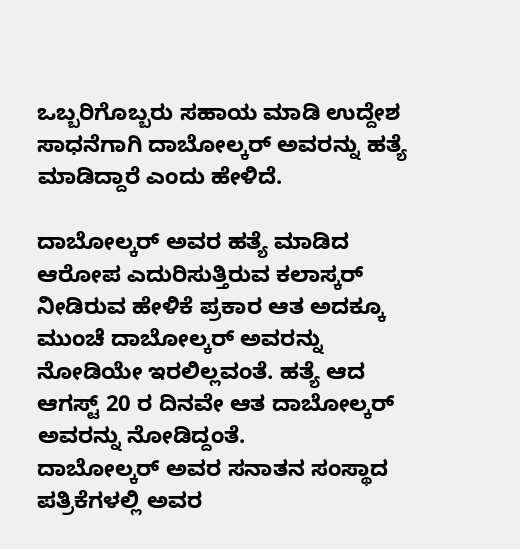ಒಬ್ಬರಿಗೊಬ್ಬರು ಸಹಾಯ ಮಾಡಿ ಉದ್ದೇಶ ಸಾಧನೆಗಾಗಿ ದಾಬೋಲ್ಕರ್ ಅವರನ್ನು ಹತ್ಯೆ ಮಾಡಿದ್ದಾರೆ ಎಂದು ಹೇಳಿದೆ.

ದಾಬೋಲ್ಕರ್ ಅವರ ಹತ್ಯೆ ಮಾಡಿದ ಆರೋಪ ಎದುರಿಸುತ್ತಿರುವ ಕಲಾಸ್ಕರ್ ನೀಡಿರುವ ಹೇಳಿಕೆ ಪ್ರಕಾರ ಆತ ಅದಕ್ಕೂ ಮುಂಚೆ ದಾಬೋಲ್ಕರ್ ಅವರನ್ನು ನೋಡಿಯೇ ಇರಲಿಲ್ಲವಂತೆ. ಹತ್ಯೆ ಆದ ಆಗಸ್ಟ್ 20 ರ ದಿನವೇ ಆತ ದಾಬೋಲ್ಕರ್ ಅವರನ್ನು ನೋಡಿದ್ದಂತೆ.
ದಾಬೋಲ್ಕರ್ ಅವರ ಸನಾತನ ಸಂಸ್ಥಾದ ಪತ್ರಿಕೆಗಳಲ್ಲಿ ಅವರ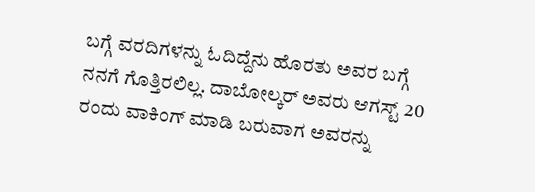ಬಗ್ಗೆ ವರದಿಗಳನ್ನು ಓದಿದ್ದೆನು ಹೊರತು ಅವರ ಬಗ್ಗೆ ನನಗೆ ಗೊತ್ತಿರಲಿಲ್ಲ. ದಾಬೋಲ್ಕರ್ ಅವರು ಆಗಸ್ಟ್ 20 ರಂದು ವಾಕಿಂಗ್ ಮಾಡಿ ಬರುವಾಗ ಅವರನ್ನು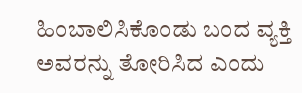ಹಿಂಬಾಲಿಸಿಕೊಂಡು ಬಂದ ವ್ಯಕ್ತಿ ಅವರನ್ನು ತೋರಿಸಿದ ಎಂದು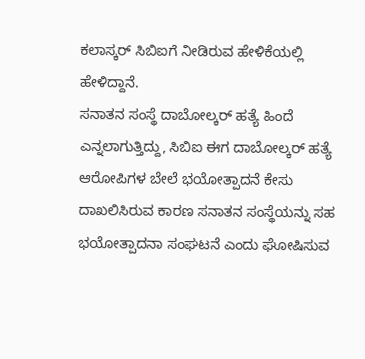ಕಲಾಸ್ಕರ್ ಸಿಬಿಐಗೆ ನೀಡಿರುವ ಹೇಳಿಕೆಯಲ್ಲಿ ಹೇಳಿದ್ದಾನೆ.
ಸನಾತನ ಸಂಸ್ಥೆ ದಾಬೋಲ್ಕರ್ ಹತ್ಯೆ ಹಿಂದೆ ಎನ್ನಲಾಗುತ್ತಿದ್ದು, ಸಿಬಿಐ ಈಗ ದಾಬೋಲ್ಕರ್ ಹತ್ಯೆ ಆರೋಪಿಗಳ ಬೇಲೆ ಭಯೋತ್ಪಾದನೆ ಕೇಸು ದಾಖಲಿಸಿರುವ ಕಾರಣ ಸನಾತನ ಸಂಸ್ಥೆಯನ್ನು ಸಹ ಭಯೋತ್ಪಾದನಾ ಸಂಘಟನೆ ಎಂದು ಘೋಷಿಸುವ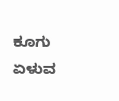ಕೂಗು ಏಳುವ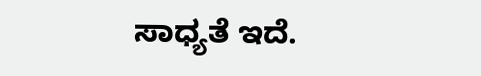ಸಾಧ್ಯತೆ ಇದೆ.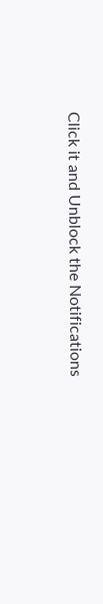Click it and Unblock the Notifications